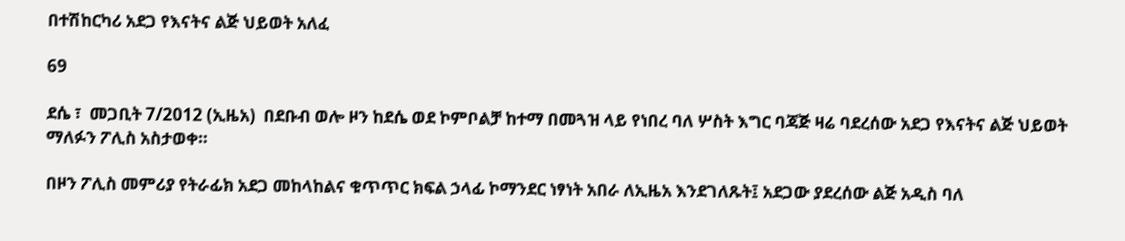በተሽከርካሪ አደጋ የእናትና ልጅ ህይወት አለፈ

69

ደሴ ፣  መጋቢት 7/2012 (ኢዜአ)  በደቡብ ወሎ ዞን ከደሴ ወደ ኮምቦልቻ ከተማ በመጓዝ ላይ የነበረ ባለ ሦስት እግር ባጃጅ ዛሬ ባደረሰው አደጋ የእናትና ልጅ ህይወት ማለፉን ፖሊስ አስታወቀ።

በዞን ፖሊስ መምሪያ የትራፊክ አደጋ መከላከልና ቁጥጥር ክፍል ኃላፊ ኮማንደር ነፃነት አበራ ለኢዜአ እንደገለጹት፤ አደጋው ያደረሰው ልጅ አዲስ ባለ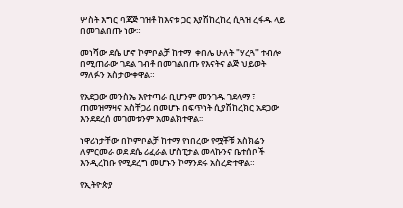ሦስት እግር ባጃጅ ገዝቶ ከእናቱ ጋር እያሽከረከረ ሲጓዝ ረፋዱ ላይ በመገልበጡ ነው።

መነሻው ደሴ ሆኖ ኮምቦልቻ ከተማ  ቀበሌ ሁለት "ሃረጓ" ተብሎ በሚጠራው ገደል ገብቶ በመገልበጡ የእናትና ልጅ ህይወት ማለፉን አስታውቀዋል።

የአደጋው መንስኤ እየተጣራ ቢሆንም መንገዱ ገደላማ ፣ ጠመዝማዛና አስቸጋሪ በመሆኑ በፍጥነት ሲያሽከረክር አደጋው እንደደረሰ መገመቱንም አመልክተዋል፡፡

ነዋሪነታቸው በኮምቦልቻ ከተማ የነበረው የሟቾቹ አስክሬን ለምርመራ ወደ ደሴ ሪፈራል ሆስፒታል መላኩንና ቤተሰቦች እንዲረከቡ የሚደረግ መሆኑን ኮማንደሩ አስረድተዋል።

የኢትዮጵያ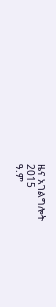ዜና አገልግሎት
2015
ዓ.ም